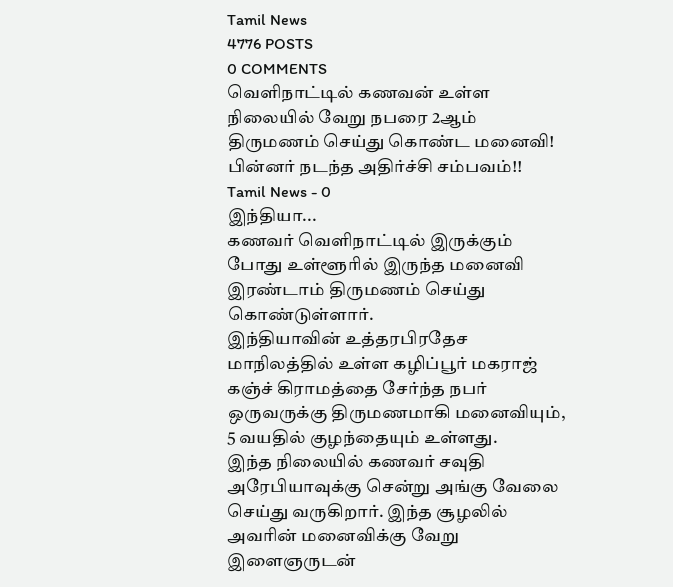Tamil News
4776 POSTS
0 COMMENTS
வெளிநாட்டில் கணவன் உள்ள நிலையில் வேறு நபரை 2ஆம் திருமணம் செய்து கொண்ட மனைவி! பின்னர் நடந்த அதிர்ச்சி சம்பவம்!!
Tamil News - 0
இந்தியா...
கணவர் வெளிநாட்டில் இருக்கும் போது உள்ளூரில் இருந்த மனைவி இரண்டாம் திருமணம் செய்து கொண்டுள்ளார்.
இந்தியாவின் உத்தரபிரதேச மாநிலத்தில் உள்ள கழிப்பூர் மகராஜ் கஞ்ச் கிராமத்தை சேர்ந்த நபர் ஒருவருக்கு திருமணமாகி மனைவியும், 5 வயதில் குழந்தையும் உள்ளது.
இந்த நிலையில் கணவர் சவுதி அரேபியாவுக்கு சென்று அங்கு வேலை செய்து வருகிறார். இந்த சூழலில் அவரின் மனைவிக்கு வேறு இளைஞருடன்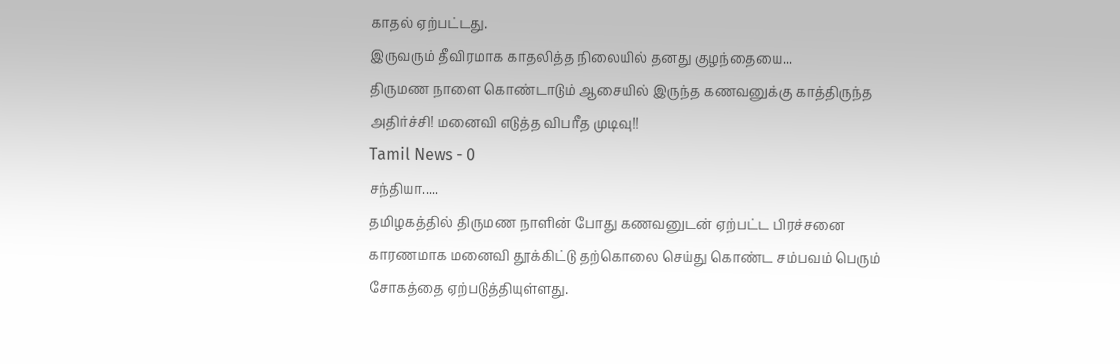காதல் ஏற்பட்டது.
இருவரும் தீவிரமாக காதலித்த நிலையில் தனது குழந்தையை...
திருமண நாளை கொண்டாடும் ஆசையில் இருந்த கணவனுக்கு காத்திருந்த அதிர்ச்சி! மனைவி எடுத்த விபரீத முடிவு!!
Tamil News - 0
சந்தியா.....
தமிழகத்தில் திருமண நாளின் போது கணவனுடன் ஏற்பட்ட பிரச்சனை காரணமாக மனைவி தூக்கிட்டு தற்கொலை செய்து கொண்ட சம்பவம் பெரும் சோகத்தை ஏற்படுத்தியுள்ளது.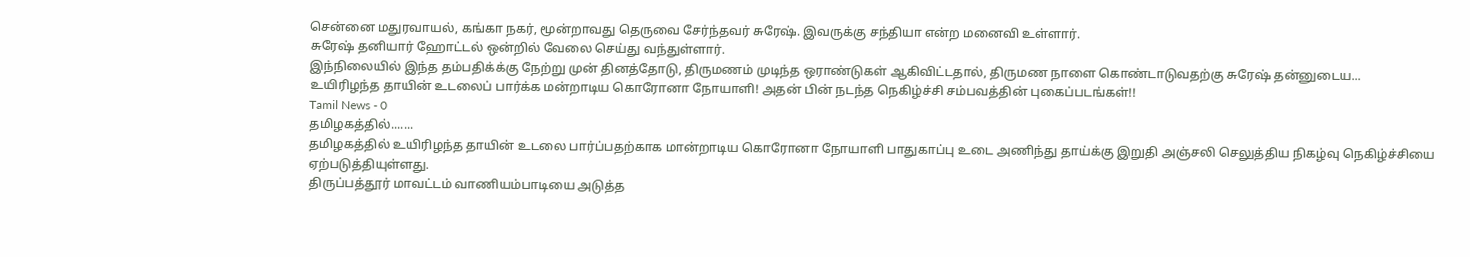சென்னை மதுரவாயல், கங்கா நகர், மூன்றாவது தெருவை சேர்ந்தவர் சுரேஷ். இவருக்கு சந்தியா என்ற மனைவி உள்ளார்.
சுரேஷ் தனியார் ஹோட்டல் ஒன்றில் வேலை செய்து வந்துள்ளார்.
இந்நிலையில் இந்த தம்பதிக்க்கு நேற்று முன் தினத்தோடு, திருமணம் முடிந்த ஒராண்டுகள் ஆகிவிட்டதால், திருமண நாளை கொண்டாடுவதற்கு சுரேஷ் தன்னுடைய...
உயிரிழந்த தாயின் உடலைப் பார்க்க மன்றாடிய கொரோனா நோயாளி! அதன் பின் நடந்த நெகிழ்ச்சி சம்பவத்தின் புகைப்படங்கள்!!
Tamil News - 0
தமிழகத்தில்.......
தமிழகத்தில் உயிரிழந்த தாயின் உடலை பார்ப்பதற்காக மான்றாடிய கொரோனா நோயாளி பாதுகாப்பு உடை அணிந்து தாய்க்கு இறுதி அஞ்சலி செலுத்திய நிகழ்வு நெகிழ்ச்சியை ஏற்படுத்தியுள்ளது.
திருப்பத்தூர் மாவட்டம் வாணியம்பாடியை அடுத்த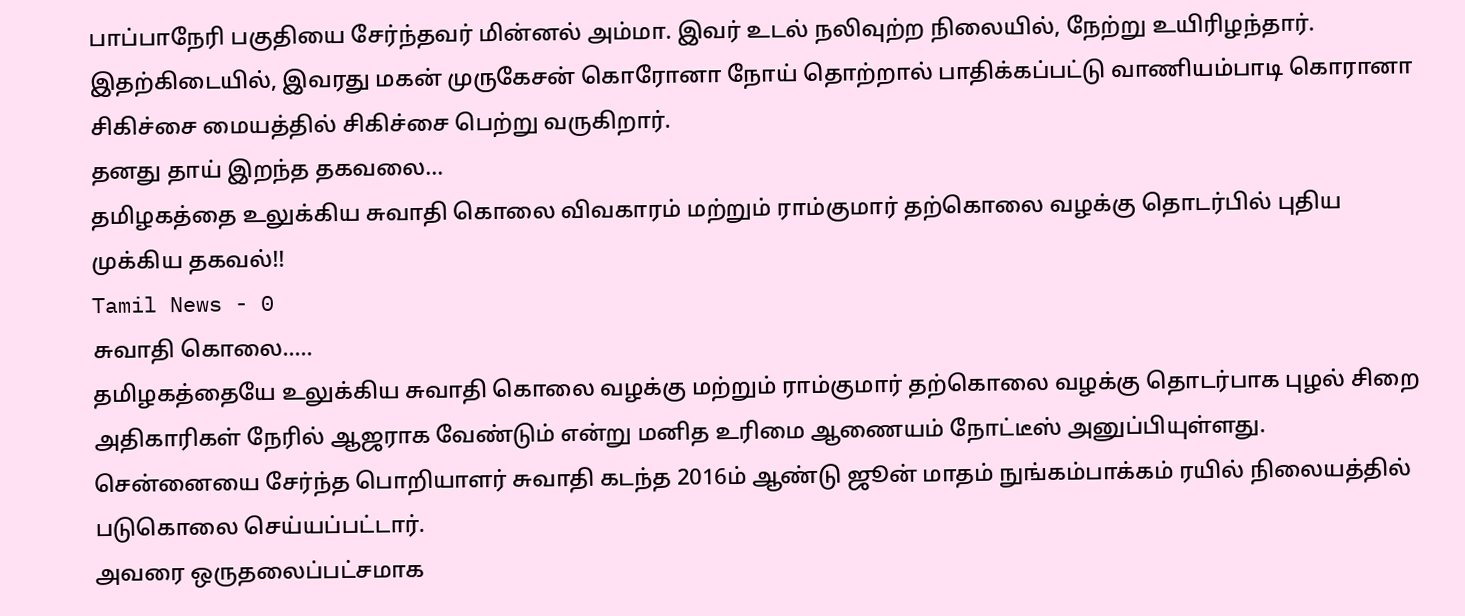பாப்பாநேரி பகுதியை சேர்ந்தவர் மின்னல் அம்மா. இவர் உடல் நலிவுற்ற நிலையில், நேற்று உயிரிழந்தார்.
இதற்கிடையில், இவரது மகன் முருகேசன் கொரோனா நோய் தொற்றால் பாதிக்கப்பட்டு வாணியம்பாடி கொரானா சிகிச்சை மையத்தில் சிகிச்சை பெற்று வருகிறார்.
தனது தாய் இறந்த தகவலை...
தமிழகத்தை உலுக்கிய சுவாதி கொலை விவகாரம் மற்றும் ராம்குமார் தற்கொலை வழக்கு தொடர்பில் புதிய முக்கிய தகவல்!!
Tamil News - 0
சுவாதி கொலை.....
தமிழகத்தையே உலுக்கிய சுவாதி கொலை வழக்கு மற்றும் ராம்குமார் தற்கொலை வழக்கு தொடர்பாக புழல் சிறை அதிகாரிகள் நேரில் ஆஜராக வேண்டும் என்று மனித உரிமை ஆணையம் நோட்டீஸ் அனுப்பியுள்ளது.
சென்னையை சேர்ந்த பொறியாளர் சுவாதி கடந்த 2016ம் ஆண்டு ஜூன் மாதம் நுங்கம்பாக்கம் ரயில் நிலையத்தில் படுகொலை செய்யப்பட்டார்.
அவரை ஒருதலைப்பட்சமாக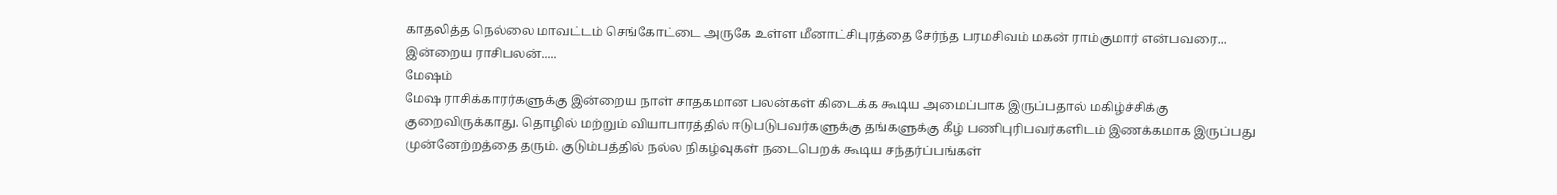காதலித்த நெல்லை மாவட்டம் செங்கோட்டை அருகே உள்ள மீனாட்சிபுரத்தை சேர்ந்த பரமசிவம் மகன் ராம்குமார் என்பவரை...
இன்றைய ராசிபலன்.....
மேஷம்
மேஷ ராசிக்காரர்களுக்கு இன்றைய நாள் சாதகமான பலன்கள் கிடைக்க கூடிய அமைப்பாக இருப்பதால் மகிழ்ச்சிக்கு குறைவிருக்காது. தொழில் மற்றும் வியாபாரத்தில் ஈடுபடுபவர்களுக்கு தங்களுக்கு கீழ் பணிபுரிபவர்களிடம் இணக்கமாக இருப்பது முன்னேற்றத்தை தரும். குடும்பத்தில் நல்ல நிகழ்வுகள் நடைபெறக் கூடிய சந்தர்ப்பங்கள்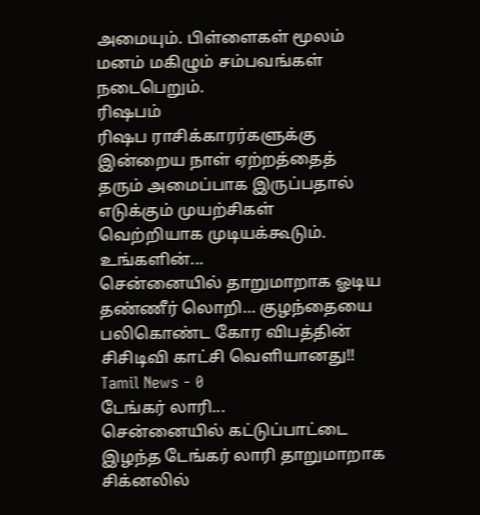அமையும். பிள்ளைகள் மூலம் மனம் மகிழும் சம்பவங்கள் நடைபெறும்.
ரிஷபம்
ரிஷப ராசிக்காரர்களுக்கு இன்றைய நாள் ஏற்றத்தைத் தரும் அமைப்பாக இருப்பதால் எடுக்கும் முயற்சிகள் வெற்றியாக முடியக்கூடும். உங்களின்...
சென்னையில் தாறுமாறாக ஓடிய தண்ணீர் லொறி… குழந்தையை பலிகொண்ட கோர விபத்தின் சிசிடிவி காட்சி வெளியானது!!
Tamil News - 0
டேங்கர் லாரி...
சென்னையில் கட்டுப்பாட்டை இழந்த டேங்கர் லாரி தாறுமாறாக சிக்னலில்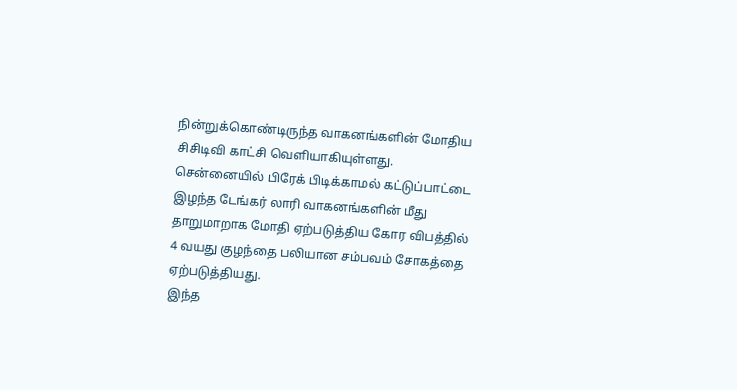நின்றுக்கொண்டிருந்த வாகனங்களின் மோதிய சிசிடிவி காட்சி வெளியாகியுள்ளது.
சென்னையில் பிரேக் பிடிக்காமல் கட்டுப்பாட்டை இழந்த டேங்கர் லாரி வாகனங்களின் மீது தாறுமாறாக மோதி ஏற்படுத்திய கோர விபத்தில் 4 வயது குழந்தை பலியான சம்பவம் சோகத்தை ஏற்படுத்தியது.
இந்த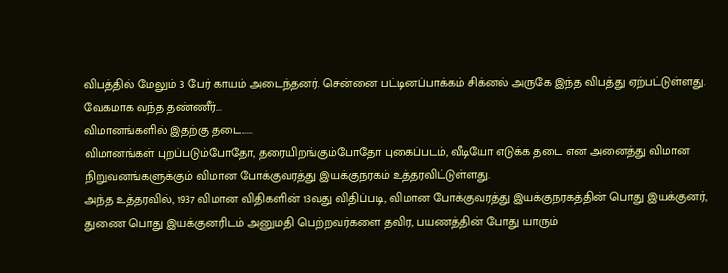விபத்தில் மேலும் 3 பேர் காயம் அடைந்தனர். சென்னை பட்டினப்பாக்கம் சிக்னல் அருகே இந்த விபத்து ஏற்பட்டுள்ளது.
வேகமாக வந்த தண்ணீர்...
விமானங்களில் இதற்கு தடை......
விமானங்கள் புறப்படும்போதோ, தரையிறங்கும்போதோ புகைப்படம், வீடியோ எடுக்க தடை என அனைத்து விமான நிறுவனங்களுக்கும் விமான போக்குவரத்து இயக்குநரகம் உத்தரவிட்டுள்ளது.
அந்த உத்தரவில், 1937 விமான விதிகளின் 13வது விதிப்படி, விமான போக்குவரத்து இயக்குநரகத்தின் பொது இயக்குனர், துணை பொது இயக்குனரிடம் அனுமதி பெற்றவர்களை தவிர, பயணத்தின் போது யாரும்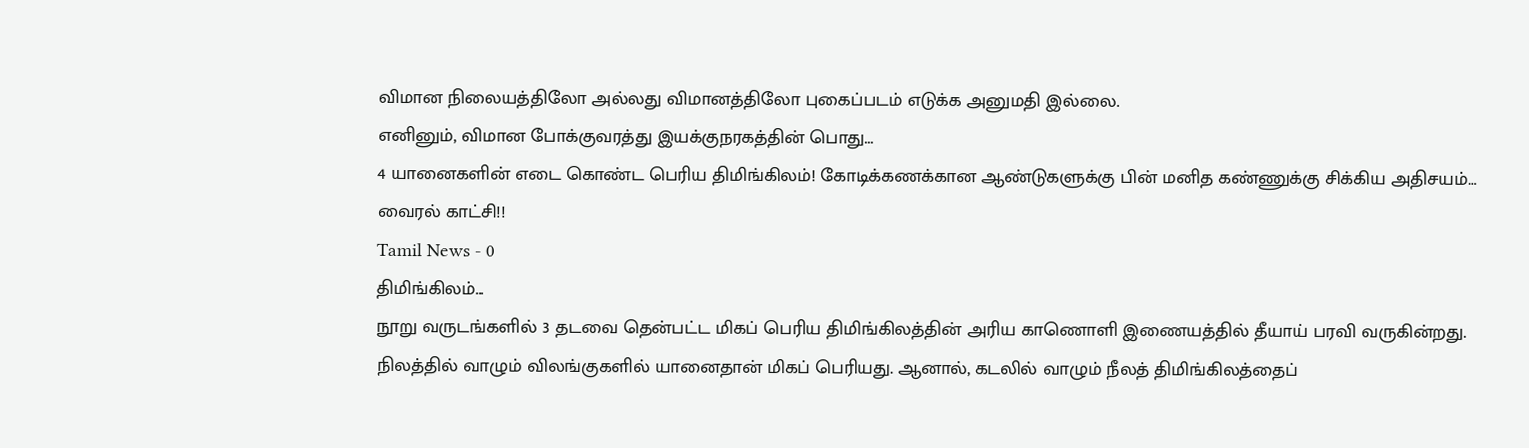விமான நிலையத்திலோ அல்லது விமானத்திலோ புகைப்படம் எடுக்க அனுமதி இல்லை.
எனினும், விமான போக்குவரத்து இயக்குநரகத்தின் பொது...
4 யானைகளின் எடை கொண்ட பெரிய திமிங்கிலம்! கோடிக்கணக்கான ஆண்டுகளுக்கு பின் மனித கண்ணுக்கு சிக்கிய அதிசயம்… வைரல் காட்சி!!
Tamil News - 0
திமிங்கிலம்...
நூறு வருடங்களில் 3 தடவை தென்பட்ட மிகப் பெரிய திமிங்கிலத்தின் அரிய காணொளி இணையத்தில் தீயாய் பரவி வருகின்றது.
நிலத்தில் வாழும் விலங்குகளில் யானைதான் மிகப் பெரியது. ஆனால், கடலில் வாழும் நீலத் திமிங்கிலத்தைப்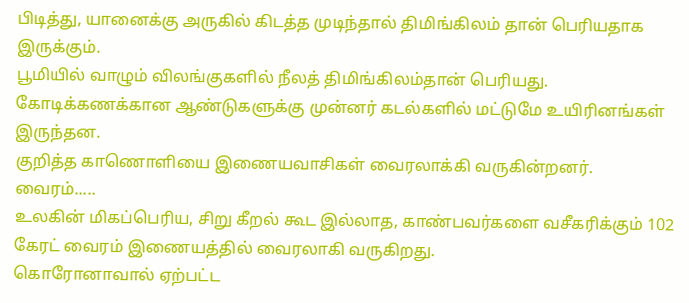பிடித்து, யானைக்கு அருகில் கிடத்த முடிந்தால் திமிங்கிலம் தான் பெரியதாக இருக்கும்.
பூமியில் வாழும் விலங்குகளில் நீலத் திமிங்கிலம்தான் பெரியது. கோடிக்கணக்கான ஆண்டுகளுக்கு முன்னர் கடல்களில் மட்டுமே உயிரினங்கள் இருந்தன.
குறித்த காணொளியை இணையவாசிகள் வைரலாக்கி வருகின்றனர்.
வைரம்.....
உலகின் மிகப்பெரிய, சிறு கீறல் கூட இல்லாத, காண்பவர்களை வசீகரிக்கும் 102 கேரட் வைரம் இணையத்தில் வைரலாகி வருகிறது.
கொரோனாவால் ஏற்பட்ட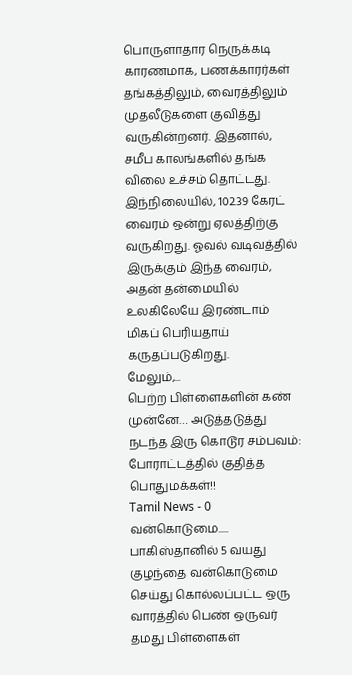பொருளாதார நெருக்கடி காரணமாக, பணக்காரர்கள் தங்கத்திலும், வைரத்திலும் முதலீடுகளை குவித்து வருகின்றனர். இதனால், சமீப காலங்களில் தங்க விலை உச்சம் தொட்டது.
இந்நிலையில், 102.39 கேரட் வைரம் ஒன்று ஏலத்திற்கு வருகிறது. ஓவல் வடிவத்தில் இருக்கும் இந்த வைரம், அதன் தன்மையில் உலகிலேயே இரண்டாம் மிகப் பெரியதாய் கருதப்படுகிறது.
மேலும்,...
பெற்ற பிள்ளைகளின் கண் முன்னே… அடுத்தடுத்து நடந்த இரு கொடூர சம்பவம்: போராட்டத்தில் குதித்த பொதுமக்கள்!!
Tamil News - 0
வன்கொடுமை.....
பாகிஸ்தானில் 5 வயது குழந்தை வன்கொடுமை செய்து கொல்லப்பட்ட ஒரு வாரத்தில் பெண் ஒருவர் தமது பிள்ளைகள்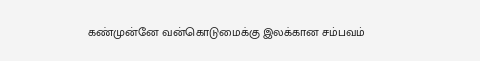கண்முன்னே வன்கொடுமைக்கு இலக்கான சம்பவம்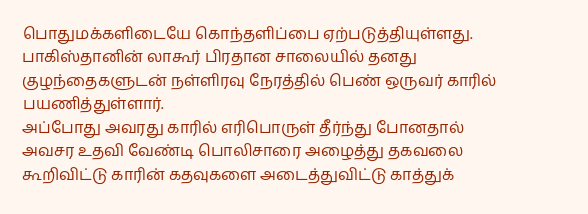பொதுமக்களிடையே கொந்தளிப்பை ஏற்படுத்தியுள்ளது.
பாகிஸ்தானின் லாகூர் பிரதான சாலையில் தனது குழந்தைகளுடன் நள்ளிரவு நேரத்தில் பெண் ஒருவர் காரில் பயணித்துள்ளார்.
அப்போது அவரது காரில் எரிபொருள் தீர்ந்து போனதால் அவசர உதவி வேண்டி பொலிசாரை அழைத்து தகவலை கூறிவிட்டு காரின் கதவுகளை அடைத்துவிட்டு காத்துக்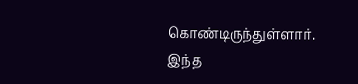கொண்டிருந்துள்ளார்.
இந்த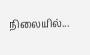நிலையில்...